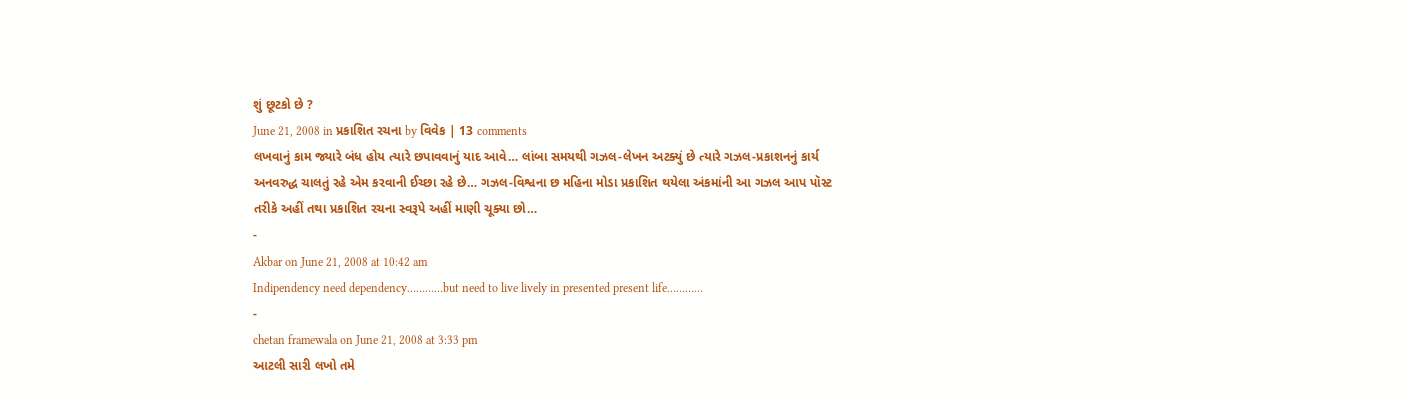શું છૂટકો છે ?
June 21, 2008 in પ્રકાશિત રચના by વિવેક | 13 comments
લખવાનું કામ જ્યારે બંધ હોય ત્યારે છપાવવાનું યાદ આવે… લાંબા સમયથી ગઝલ-લેખન અટક્યું છે ત્યારે ગઝલ-પ્રકાશનનું કાર્ય અનવરુદ્ધ ચાલતું રહે એમ કરવાની ઈચ્છા રહે છે… ગઝલ-વિશ્વના છ મહિના મોડા પ્રકાશિત થયેલા અંકમાંની આ ગઝલ આપ પૉસ્ટ તરીકે અહીં તથા પ્રકાશિત રચના સ્વરૂપે અહીં માણી ચૂક્યા છો…
-
Akbar on June 21, 2008 at 10:42 am
Indipendency need dependency…………but need to live lively in presented present life…………
-
chetan framewala on June 21, 2008 at 3:33 pm
આટલી સારી લખો તમે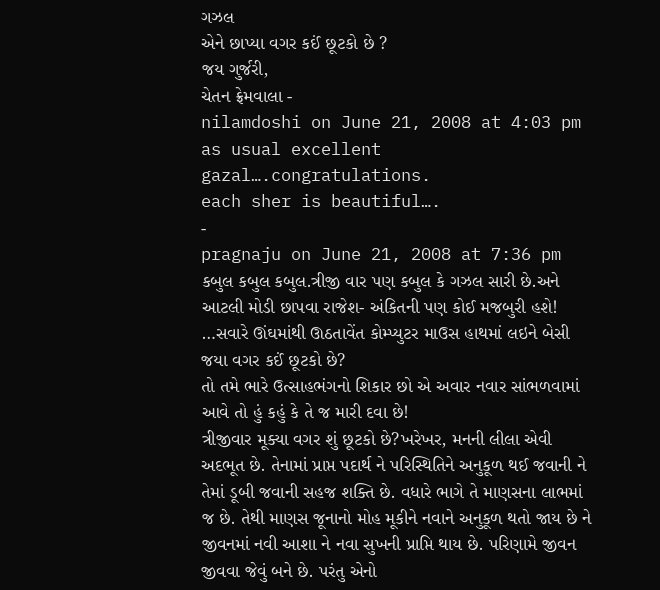ગઝલ
એને છાપ્યા વગર કઈં છૂટકો છે ?
જય ગુર્જરી,
ચેતન ફ્રેમવાલા -
nilamdoshi on June 21, 2008 at 4:03 pm
as usual excellent gazal….congratulations.
each sher is beautiful….
-
pragnaju on June 21, 2008 at 7:36 pm
કબુલ કબુલ કબુલ.ત્રીજી વાર પણ કબુલ કે ગઝલ સારી છે.અને આટલી મોડી છાપવા રાજેશ- અંકિતની પણ કોઈ મજબુરી હશે!
…સવારે ઊંઘમાંથી ઊઠતાવેંત કોમ્પ્યુટર માઉસ હાથમાં લઇને બેસી જયા વગર કઈં છૂટકો છે?
તો તમે ભારે ઉત્સાહભંગનો શિકાર છો એ અવાર નવાર સાંભળવામાં આવે તો હું કહું કે તે જ મારી દવા છે!
ત્રીજીવાર મૂક્યા વગર શું છૂટકો છે?ખરેખર, મનની લીલા એવી અદભૂત છે. તેનામાં પ્રાપ્ત પદાર્થ ને પરિસ્થિતિને અનુકૂળ થઈ જવાની ને તેમાં ડૂબી જવાની સહજ શક્તિ છે. વધારે ભાગે તે માણસના લાભમાં જ છે. તેથી માણસ જૂનાનો મોહ મૂકીને નવાને અનુકૂળ થતો જાય છે ને જીવનમાં નવી આશા ને નવા સુખની પ્રાપ્તિ થાય છે. પરિણામે જીવન જીવવા જેવું બને છે. પરંતુ એનો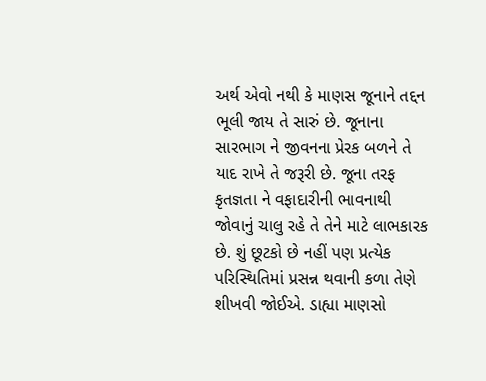અર્થ એવો નથી કે માણસ જૂનાને તદ્દન ભૂલી જાય તે સારું છે. જૂનાના સારભાગ ને જીવનના પ્રેરક બળને તે યાદ રાખે તે જરૂરી છે. જૂના તરફ કૃતજ્ઞતા ને વફાદારીની ભાવનાથી જોવાનું ચાલુ રહે તે તેને માટે લાભકારક છે. શું છૂટકો છે નહીં પણ પ્રત્યેક પરિસ્થિતિમાં પ્રસન્ન થવાની કળા તેણે શીખવી જોઈએ. ડાહ્યા માણસો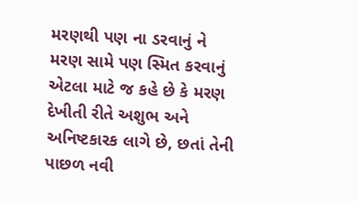મરણથી પણ ના ડરવાનું ને મરણ સામે પણ સ્મિત કરવાનું એટલા માટે જ કહે છે કે મરણ દેખીતી રીતે અશુભ અને અનિષ્ટકારક લાગે છે, છતાં તેની પાછળ નવી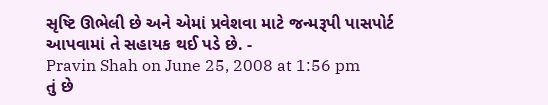સૃષ્ટિ ઊભેલી છે અને એમાં પ્રવેશવા માટે જન્મરૂપી પાસપોર્ટ આપવામાં તે સહાયક થઈ પડે છે. -
Pravin Shah on June 25, 2008 at 1:56 pm
તું છે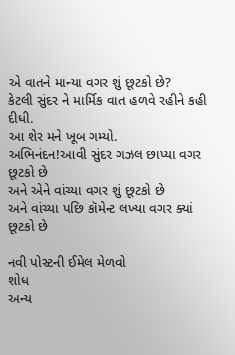એ વાતને માન્યા વગર શું છૂટકો છે?
કેટલી સુંદર ને માર્મિક વાત હળવે રહીને કહી દીધી.
આ શેર મને ખૂબ ગમ્યો.
અભિનંદન!આવી સુંદર ગઝલ છાપ્યા વગર છૂટકો છે
અને એને વાંચ્યા વગર શું છૂટકો છે
અને વાંચ્યા પછિ કૉમેન્ટ લખ્યા વગર ક્યાં છૂટકો છે

નવી પોસ્ટની ઈમેલ મેળવો
શોધ
અન્ય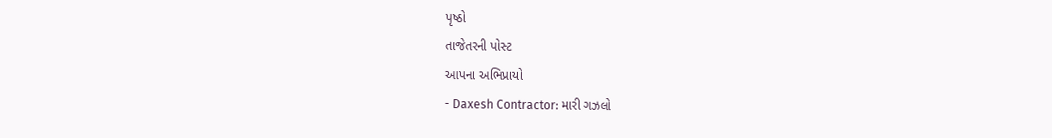પૃષ્ઠો
તાજેતરની પોસ્ટ
આપના અભિપ્રાયો
- Daxesh Contractor: મારી ગઝલો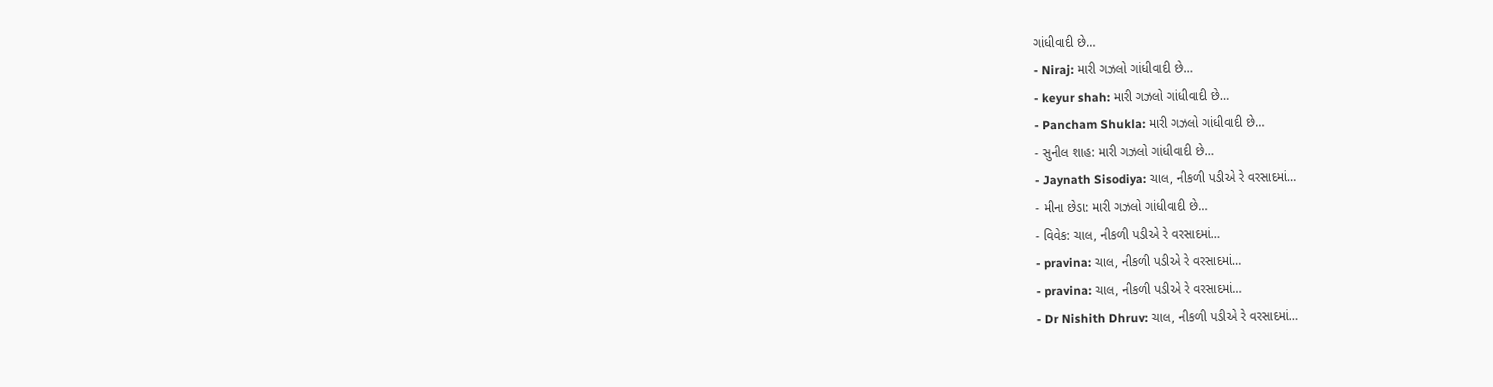ગાંધીવાદી છે…
- Niraj: મારી ગઝલો ગાંધીવાદી છે…
- keyur shah: મારી ગઝલો ગાંધીવાદી છે…
- Pancham Shukla: મારી ગઝલો ગાંધીવાદી છે…
- સુનીલ શાહ: મારી ગઝલો ગાંધીવાદી છે…
- Jaynath Sisodiya: ચાલ, નીકળી પડીએ રે વરસાદમાં…
- મીના છેડા: મારી ગઝલો ગાંધીવાદી છે…
- વિવેક: ચાલ, નીકળી પડીએ રે વરસાદમાં…
- pravina: ચાલ, નીકળી પડીએ રે વરસાદમાં…
- pravina: ચાલ, નીકળી પડીએ રે વરસાદમાં…
- Dr Nishith Dhruv: ચાલ, નીકળી પડીએ રે વરસાદમાં…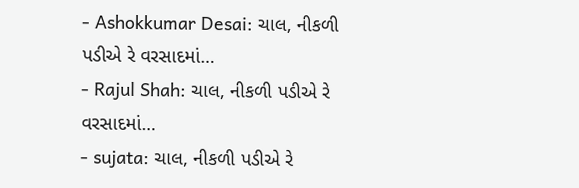- Ashokkumar Desai: ચાલ, નીકળી પડીએ રે વરસાદમાં…
- Rajul Shah: ચાલ, નીકળી પડીએ રે વરસાદમાં…
- sujata: ચાલ, નીકળી પડીએ રે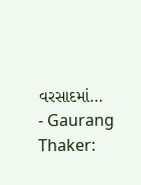વરસાદમાં…
- Gaurang Thaker: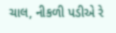ચાલ, નીકળી પડીએ રે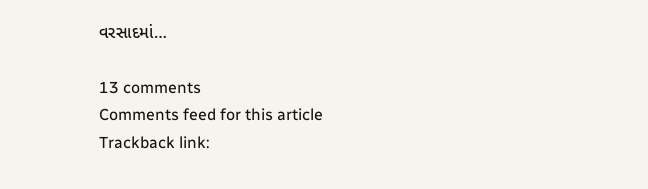વરસાદમાં…

13 comments
Comments feed for this article
Trackback link: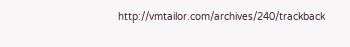http://vmtailor.com/archives/240/trackback